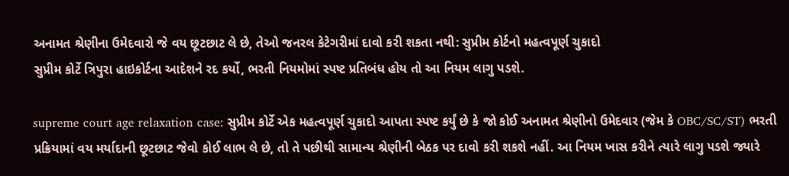અનામત શ્રેણીના ઉમેદવારો જે વય છૂટછાટ લે છે, તેઓ જનરલ કેટેગરીમાં દાવો કરી શકતા નથી: સુપ્રીમ કોર્ટનો મહત્વપૂર્ણ ચુકાદો
સુપ્રીમ કોર્ટે ત્રિપુરા હાઇકોર્ટના આદેશને રદ કર્યો, ભરતી નિયમોમાં સ્પષ્ટ પ્રતિબંધ હોય તો આ નિયમ લાગુ પડશે.

supreme court age relaxation case: સુપ્રીમ કોર્ટે એક મહત્વપૂર્ણ ચુકાદો આપતા સ્પષ્ટ કર્યું છે કે જો કોઈ અનામત શ્રેણીનો ઉમેદવાર (જેમ કે OBC/SC/ST) ભરતી પ્રક્રિયામાં વય મર્યાદાની છૂટછાટ જેવો કોઈ લાભ લે છે, તો તે પછીથી સામાન્ય શ્રેણીની બેઠક પર દાવો કરી શકશે નહીં. આ નિયમ ખાસ કરીને ત્યારે લાગુ પડશે જ્યારે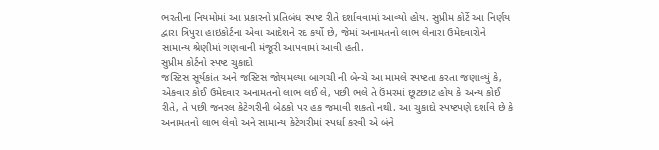ભરતીના નિયમોમાં આ પ્રકારનો પ્રતિબંધ સ્પષ્ટ રીતે દર્શાવવામાં આવ્યો હોય. સુપ્રીમ કોર્ટે આ નિર્ણય દ્વારા ત્રિપુરા હાઇકોર્ટના એવા આદેશને રદ કર્યો છે, જેમાં અનામતનો લાભ લેનારા ઉમેદવારોને સામાન્ય શ્રેણીમાં ગણવાની મંજૂરી આપવામાં આવી હતી.
સુપ્રીમ કોર્ટનો સ્પષ્ટ ચુકાદો
જસ્ટિસ સૂર્યકાંત અને જસ્ટિસ જોયમલ્યા બાગચી ની બેન્ચે આ મામલે સ્પષ્ટતા કરતા જણાવ્યું કે, એકવાર કોઈ ઉમેદવાર અનામતનો લાભ લઈ લે, પછી ભલે તે ઉંમરમાં છૂટછાટ હોય કે અન્ય કોઈ રીતે, તે પછી જનરલ કેટેગરીની બેઠકો પર હક જમાવી શકતો નથી. આ ચુકાદો સ્પષ્ટપણે દર્શાવે છે કે અનામતનો લાભ લેવો અને સામાન્ય કેટેગરીમાં સ્પર્ધા કરવી એ બંને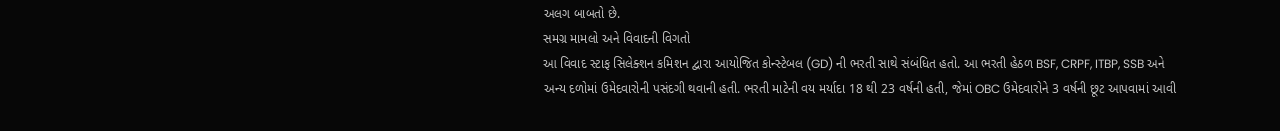અલગ બાબતો છે.
સમગ્ર મામલો અને વિવાદની વિગતો
આ વિવાદ સ્ટાફ સિલેક્શન કમિશન દ્વારા આયોજિત કોન્સ્ટેબલ (GD) ની ભરતી સાથે સંબંધિત હતો. આ ભરતી હેઠળ BSF, CRPF, ITBP, SSB અને અન્ય દળોમાં ઉમેદવારોની પસંદગી થવાની હતી. ભરતી માટેની વય મર્યાદા 18 થી 23 વર્ષની હતી, જેમાં OBC ઉમેદવારોને 3 વર્ષની છૂટ આપવામાં આવી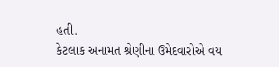હતી.
કેટલાક અનામત શ્રેણીના ઉમેદવારોએ વય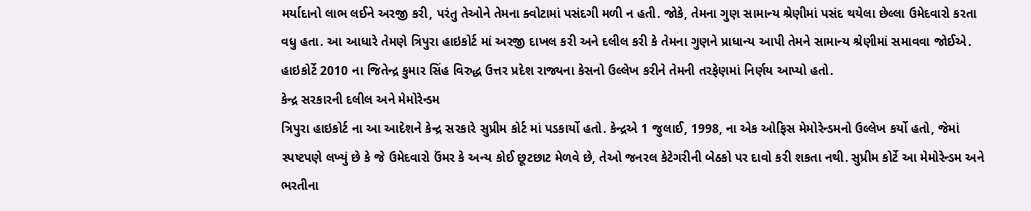મર્યાદાનો લાભ લઈને અરજી કરી, પરંતુ તેઓને તેમના ક્વોટામાં પસંદગી મળી ન હતી. જોકે, તેમના ગુણ સામાન્ય શ્રેણીમાં પસંદ થયેલા છેલ્લા ઉમેદવારો કરતા વધુ હતા. આ આધારે તેમણે ત્રિપુરા હાઇકોર્ટ માં અરજી દાખલ કરી અને દલીલ કરી કે તેમના ગુણને પ્રાધાન્ય આપી તેમને સામાન્ય શ્રેણીમાં સમાવવા જોઈએ. હાઇકોર્ટે 2010 ના જિતેન્દ્ર કુમાર સિંહ વિરુદ્ધ ઉત્તર પ્રદેશ રાજ્યના કેસનો ઉલ્લેખ કરીને તેમની તરફેણમાં નિર્ણય આપ્યો હતો.
કેન્દ્ર સરકારની દલીલ અને મેમોરેન્ડમ
ત્રિપુરા હાઇકોર્ટ ના આ આદેશને કેન્દ્ર સરકારે સુપ્રીમ કોર્ટ માં પડકાર્યો હતો. કેન્દ્રએ 1 જુલાઈ, 1998, ના એક ઓફિસ મેમોરેન્ડમનો ઉલ્લેખ કર્યો હતો, જેમાં સ્પષ્ટપણે લખ્યું છે કે જે ઉમેદવારો ઉંમર કે અન્ય કોઈ છૂટછાટ મેળવે છે, તેઓ જનરલ કેટેગરીની બેઠકો પર દાવો કરી શકતા નથી. સુપ્રીમ કોર્ટે આ મેમોરેન્ડમ અને ભરતીના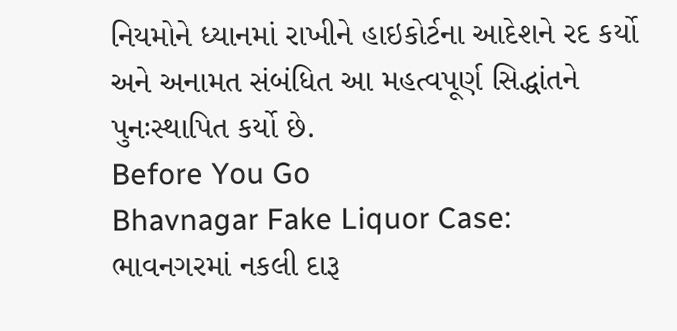નિયમોને ધ્યાનમાં રાખીને હાઇકોર્ટના આદેશને રદ કર્યો અને અનામત સંબંધિત આ મહત્વપૂર્ણ સિદ્ધાંતને પુનઃસ્થાપિત કર્યો છે.
Before You Go
Bhavnagar Fake Liquor Case: ભાવનગરમાં નકલી દારૂ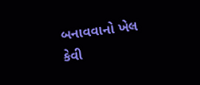બનાવવાનો ખેલ કેવી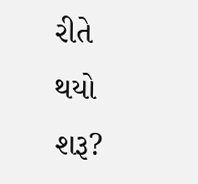રીતે થયો શરૂ?